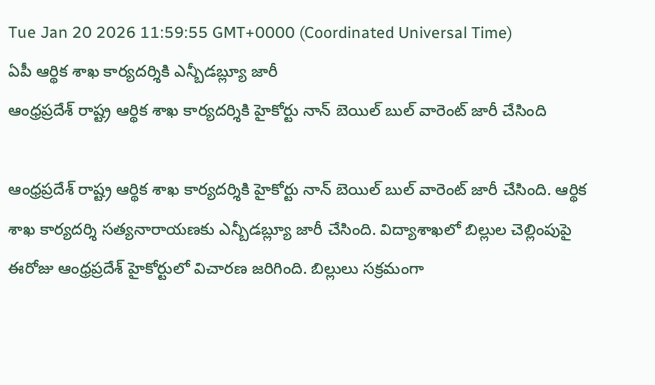Tue Jan 20 2026 11:59:55 GMT+0000 (Coordinated Universal Time)
ఏపీ ఆర్థిక శాఖ కార్యదర్శికి ఎన్బీడబ్ల్యూ జారీ
ఆంధ్రప్రదేశ్ రాష్ట్ర ఆర్థిక శాఖ కార్యదర్శికి హైకోర్టు నాన్ బెయిల్ బుల్ వారెంట్ జారీ చేసింది

ఆంధ్రప్రదేశ్ రాష్ట్ర ఆర్థిక శాఖ కార్యదర్శికి హైకోర్టు నాన్ బెయిల్ బుల్ వారెంట్ జారీ చేసింది. ఆర్థిక శాఖ కార్యదర్శి సత్యనారాయణకు ఎన్బీడబ్ల్యూ జారీ చేసింది. విద్యాశాఖలో బిల్లుల చెల్లింపుపై ఈరోజు ఆంధ్రప్రదేశ్ హైకోర్టులో విచారణ జరిగింది. బిల్లులు సక్రమంగా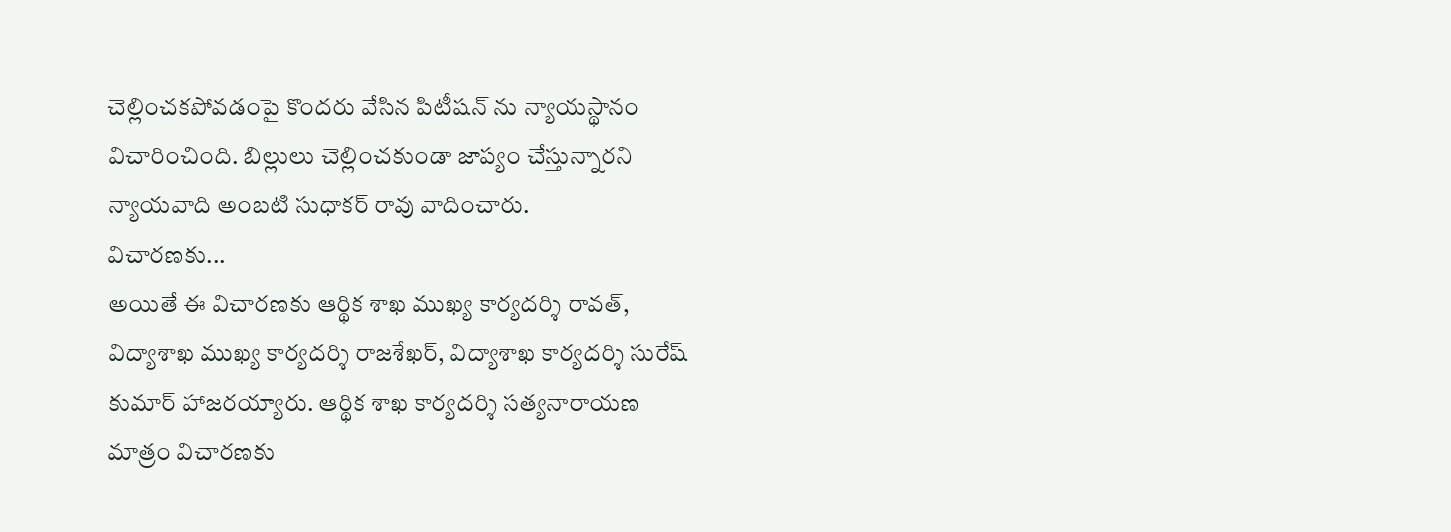చెల్లించకపోవడంపై కొందరు వేసిన పిటీషన్ ను న్యాయస్థానం విచారించింది. బిల్లులు చెల్లించకుండా జాప్యం చేస్తున్నారని న్యాయవాది అంబటి సుధాకర్ రావు వాదించారు.
విచారణకు...
అయితే ఈ విచారణకు ఆర్థిక శాఖ ముఖ్య కార్యదర్శి రావత్, విద్యాశాఖ ముఖ్య కార్యదర్శి రాజశేఖర్, విద్యాశాఖ కార్యదర్శి సురేష్ కుమార్ హాజరయ్యారు. ఆర్థిక శాఖ కార్యదర్శి సత్యనారాయణ మాత్రం విచారణకు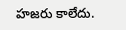హజరు కాలేదు.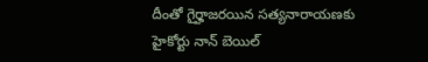దీంతో గైర్హాజరయిన సత్యనారాయణకు హైకోర్టు నాన్ బెయిల్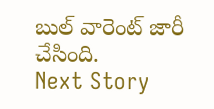బుల్ వారెంట్ జారీ చేసింది.
Next Story